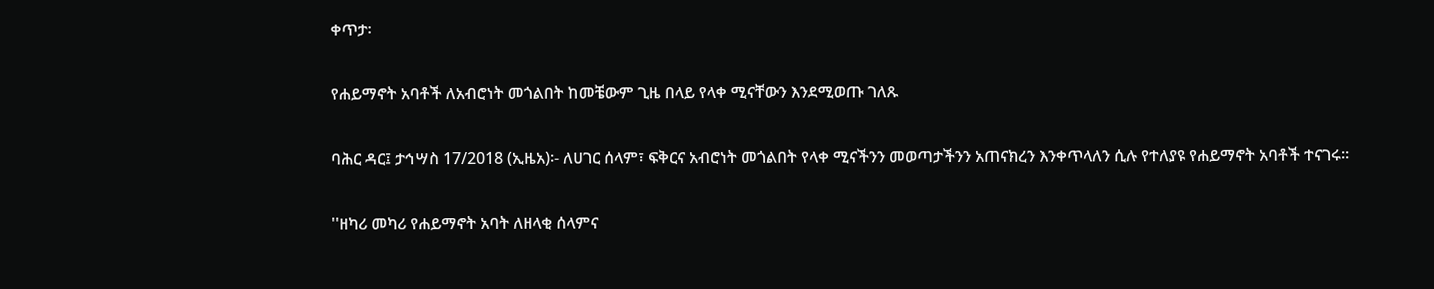ቀጥታ፡

የሐይማኖት አባቶች ለአብሮነት መጎልበት ከመቼውም ጊዜ በላይ የላቀ ሚናቸውን እንደሚወጡ ገለጹ

ባሕር ዳር፤ ታኅሣስ 17/2018 (ኢዜአ)፡- ለሀገር ሰላም፣ ፍቅርና አብሮነት መጎልበት የላቀ ሚናችንን መወጣታችንን አጠናክረን እንቀጥላለን ሲሉ የተለያዩ የሐይማኖት አባቶች ተናገሩ።

''ዘካሪ መካሪ የሐይማኖት አባት ለዘላቂ ሰላምና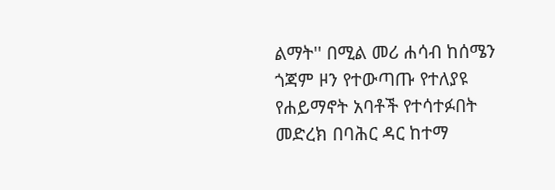ልማት'' በሚል መሪ ሐሳብ ከሰሜን ጎጃም ዞን የተውጣጡ የተለያዩ የሐይማኖት አባቶች የተሳተፉበት መድረክ በባሕር ዳር ከተማ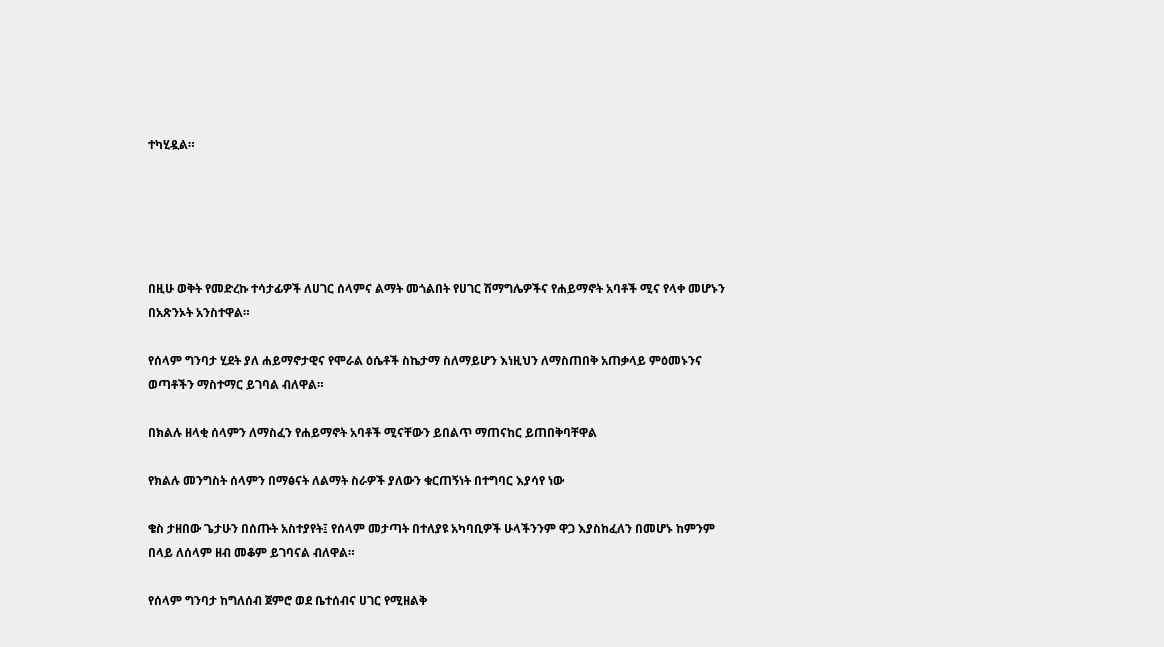ተካሂዷል።





በዚሁ ወቅት የመድረኩ ተሳታፊዎች ለሀገር ሰላምና ልማት መጎልበት የሀገር ሽማግሌዎችና የሐይማኖት አባቶች ሚና የላቀ መሆኑን በአጽንኦት አንስተዋል።

የሰላም ግንባታ ሂደት ያለ ሐይማኖታዊና የሞራል ዕሴቶች ስኬታማ ስለማይሆን እነዚህን ለማስጠበቅ አጠቃላይ ምዕመኑንና ወጣቶችን ማስተማር ይገባል ብለዋል።

በክልሉ ዘላቂ ሰላምን ለማስፈን የሐይማኖት አባቶች ሚናቸውን ይበልጥ ማጠናከር ይጠበቅባቸዋል

የክልሉ መንግስት ሰላምን በማፅናት ለልማት ስራዎች ያለውን ቁርጠኝነት በተግባር እያሳየ ነው

ቄስ ታዘበው ጌታሁን በሰጡት አስተያየት፤ የሰላም መታጣት በተለያዩ አካባቢዎች ሁላችንንም ዋጋ እያስከፈለን በመሆኑ ከምንም በላይ ለሰላም ዘብ መቆም ይገባናል ብለዋል።

የሰላም ግንባታ ከግለሰብ ጀምሮ ወደ ቤተሰብና ሀገር የሚዘልቅ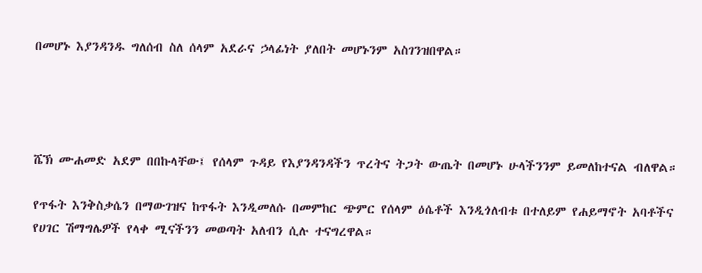በመሆኑ እያንዳንዱ ግለሰብ ስለ ሰላም አደራና ኃላፊነት ያለበት መሆኑንም አስገንዝበዋል።




ሼኽ ሙሐመድ አደም በበኩላቸው፤ የሰላም ጉዳይ የእያንዳንዳችን ጥረትና ትጋት ውጤት በመሆኑ ሁላችንንም ይመለከተናል ብለዋል።

የጥፋት እንቅስቃሴን በማውገዝና ከጥፋት እንዲመለሱ በመምከር ጭምር የሰላም ዕሴቶች እንዲጎለብቱ በተለይም የሐይማኖት አባቶችና የሀገር ሽማግሌዎች የላቀ ሚናችንን መወጣት አለብን ሲሉ ተናግረዋል።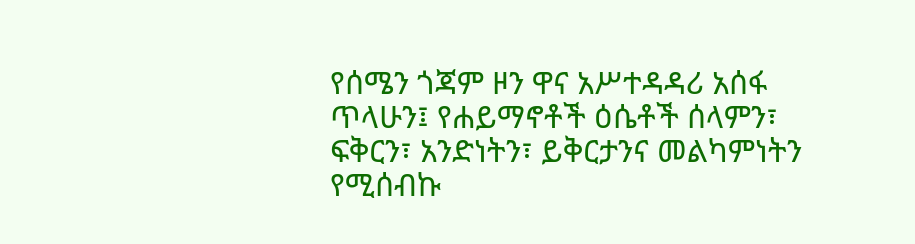የሰሜን ጎጃም ዞን ዋና አሥተዳዳሪ አሰፋ ጥላሁን፤ የሐይማኖቶች ዕሴቶች ሰላምን፣ ፍቅርን፣ አንድነትን፣ ይቅርታንና መልካምነትን የሚሰብኩ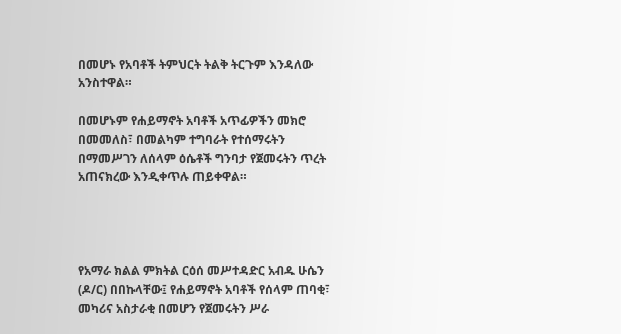በመሆኑ የአባቶች ትምህርት ትልቅ ትርጉም እንዳለው አንስተዋል።

በመሆኑም የሐይማኖት አባቶች አጥፊዎችን መክሮ በመመለስ፣ በመልካም ተግባራት የተሰማሩትን በማመሥገን ለሰላም ዕሴቶች ግንባታ የጀመሩትን ጥረት አጠናክረው እንዲቀጥሉ ጠይቀዋል።




የአማራ ክልል ምክትል ርዕሰ መሥተዳድር አብዱ ሁሴን (ዶ/ር) በበኩላቸው፤ የሐይማኖት አባቶች የሰላም ጠባቂ፣ መካሪና አስታራቂ በመሆን የጀመሩትን ሥራ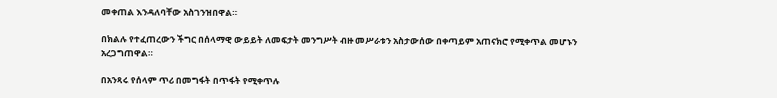መቀጠል እንዳለባቸው አስገንዝበዋል።

በክልሉ የተፈጠረውን ችግር በሰላማዊ ውይይት ለመፍታት መንግሥት ብዙ መሥራቱን አስታውሰው በቀጣይም አጠናክሮ የሚቀጥል መሆኑን አረጋግጠዋል።

በአንጻሩ የሰላም ጥሪ በመግፋት በጥፋት የሚቀጥሉ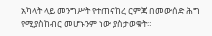አካላት ላይ መንግሥት የተጠናከረ ርምጃ በመውሰድ ሕግ የሚያስከብር መሆኑንም ነው ያስታወቁት።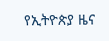የኢትዮጵያ ዜና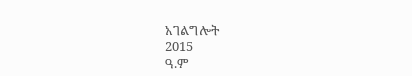አገልግሎት
2015
ዓ.ም